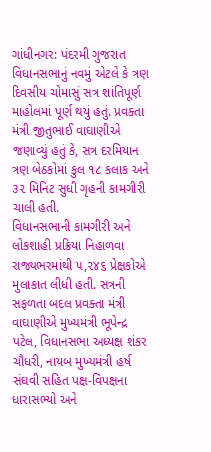ગાંધીનગર: પંદરમી ગુજરાત વિધાનસભાનું નવમું એટલે કે ત્રણ દિવસીય ચોમાસું સત્ર શાંતિપૂર્ણ માહોલમાં પૂર્ણ થયું હતું. પ્રવક્તા મંત્રી જીતુભાઈ વાઘાણીએ જણાવ્યું હતું કે, સત્ર દરમિયાન ત્રણ બેઠકોમાં કુલ ૧૮ કલાક અને ૩૨ મિનિટ સુધી ગૃહની કામગીરી ચાલી હતી.
વિધાનસભાની કામગીરી અને લોકશાહી પ્રક્રિયા નિહાળવા રાજ્યભરમાંથી ૫,૨૪૬ પ્રેક્ષકોએ મુલાકાત લીધી હતી. સત્રની સફળતા બદલ પ્રવક્તા મંત્રી વાઘાણીએ મુખ્યમંત્રી ભૂપેન્દ્ર પટેલ, વિધાનસભા અધ્યક્ષ શંકર ચૌધરી, નાયબ મુખ્યમંત્રી હર્ષ સંઘવી સહિત પક્ષ-વિપક્ષના ધારાસભ્યો અને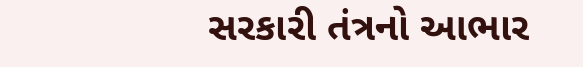સરકારી તંત્રનો આભાર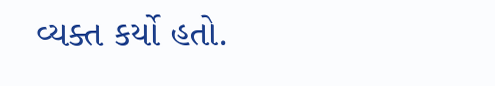વ્યક્ત કર્યો હતો.